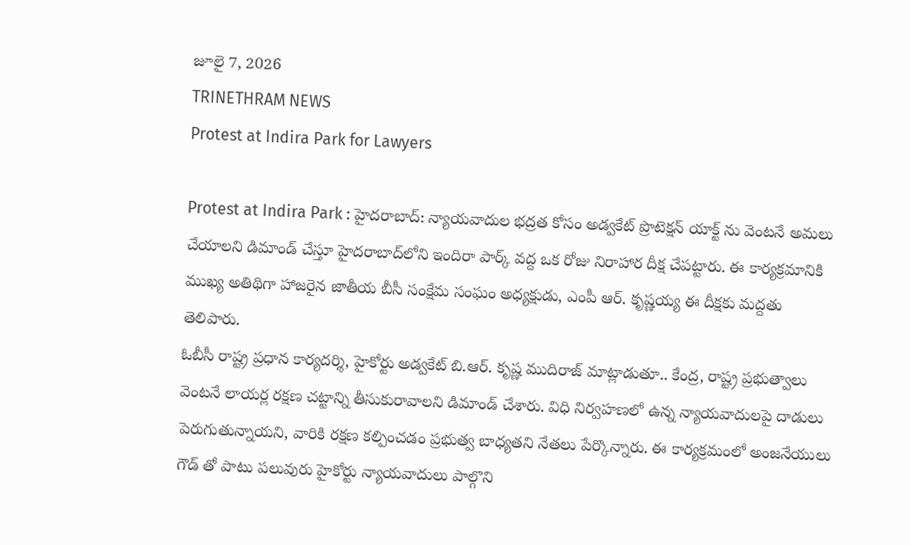జూలై 7, 2026
TRINETHRAM NEWS
Protest at Indira Park for Lawyers

Protest at Indira Park : హైదరాబాద్: న్యాయవాదుల భద్రత కోసం అడ్వకేట్ ప్రొటెక్షన్ యాక్ట్ ను వెంటనే అమలు చేయాలని డిమాండ్ చేస్తూ హైదరాబాద్‌లోని ఇందిరా పార్క్ వద్ద ఒక రోజు నిరాహార దీక్ష చేపట్టారు. ఈ కార్యక్రమానికి ముఖ్య అతిథిగా హాజరైన జాతీయ బీసీ సంక్షేమ సంఘం అధ్యక్షుడు, ఎంపీ ఆర్. కృష్ణయ్య ఈ దీక్షకు మద్దతు తెలిపారు.
ఓబీసీ రాష్ట్ర ప్రధాన కార్యదర్శి, హైకోర్టు అడ్వకేట్ బి.ఆర్. కృష్ణ ముదిరాజ్ మాట్లాడుతూ.. కేంద్ర, రాష్ట్ర ప్రభుత్వాలు వెంటనే లాయర్ల రక్షణ చట్టాన్ని తీసుకురావాలని డిమాండ్ చేశారు. విధి నిర్వహణలో ఉన్న న్యాయవాదులపై దాడులు పెరుగుతున్నాయని, వారికి రక్షణ కల్పించడం ప్రభుత్వ బాధ్యతని నేతలు పేర్కొన్నారు. ఈ కార్యక్రమంలో అంజనేయులు గౌడ్ తో పాటు పలువురు హైకోర్టు న్యాయవాదులు పాల్గొని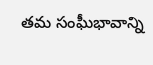తమ సంఘీభావాన్ని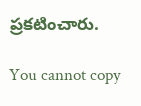ప్రకటించారు.

You cannot copy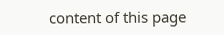content of this page